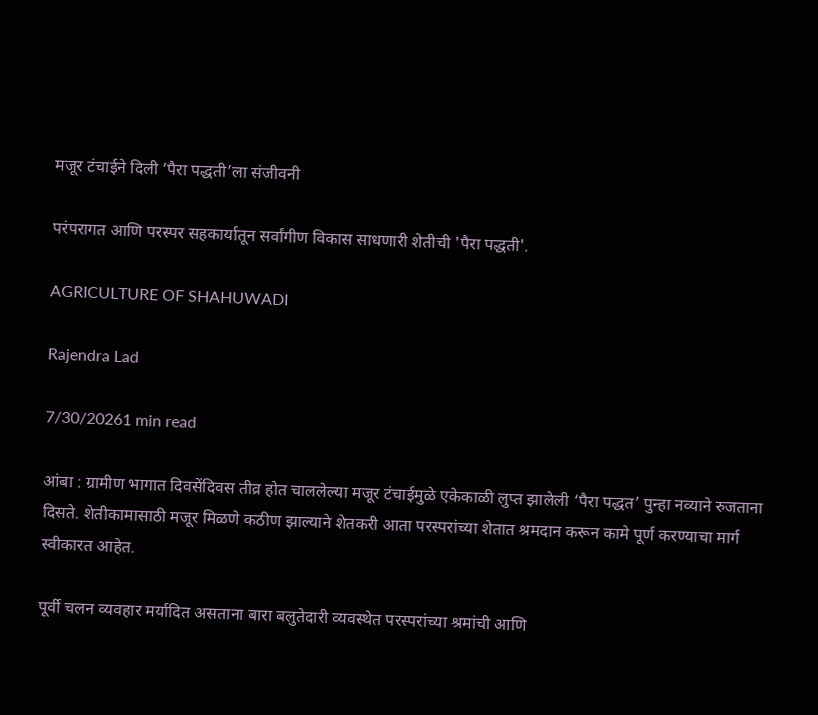मजूर टंचाईने दिली ‘पैरा पद्धती’ला संजीवनी

परंपरागत आणि परस्पर सहकार्यातून सर्वांगीण विकास साधणारी शेतीची 'पैरा पद्धती'.

AGRICULTURE OF SHAHUWADI

Rajendra Lad

7/30/20261 min read

आंबा : ग्रामीण भागात दिवसेंदिवस तीव्र होत चाललेल्या मजूर टंचाईमुळे एकेकाळी लुप्त झालेली ‘पैरा पद्धत’ पुन्हा नव्याने रुजताना दिसते. शेतीकामासाठी मजूर मिळणे कठीण झाल्याने शेतकरी आता परस्परांच्या शेतात श्रमदान करून कामे पूर्ण करण्याचा मार्ग स्वीकारत आहेत.

पूर्वी चलन व्यवहार मर्यादित असताना बारा बलुतेदारी व्यवस्थेत परस्परांच्या श्रमांची आणि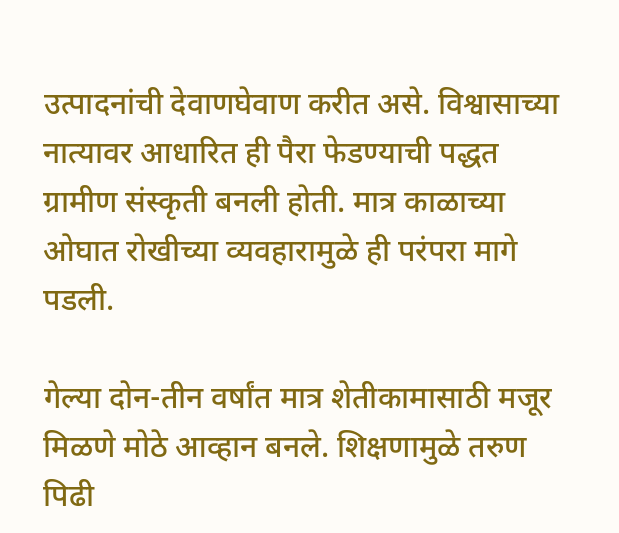उत्पादनांची देवाणघेवाण करीत असे. विश्वासाच्या नात्यावर आधारित ही पैरा फेडण्याची पद्धत ग्रामीण संस्कृती बनली होती. मात्र काळाच्या ओघात रोखीच्या व्यवहारामुळे ही परंपरा मागे पडली.

गेल्या दोन-तीन वर्षांत मात्र शेतीकामासाठी मजूर मिळणे मोठे आव्हान बनले. शिक्षणामुळे तरुण पिढी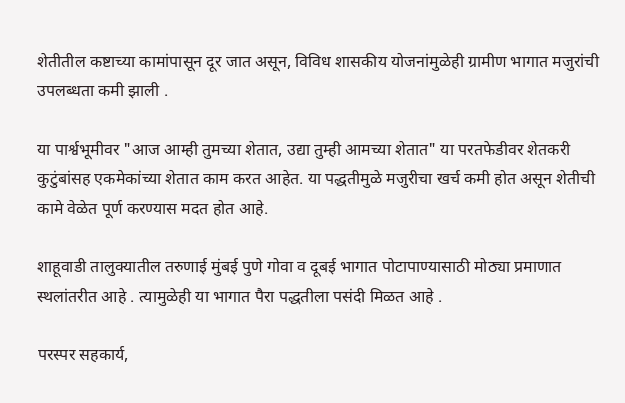शेतीतील कष्टाच्या कामांपासून दूर जात असून, विविध शासकीय योजनांमुळेही ग्रामीण भागात मजुरांची उपलब्धता कमी झाली .

या पार्श्वभूमीवर "आज आम्ही तुमच्या शेतात, उद्या तुम्ही आमच्या शेतात" या परतफेडीवर शेतकरी कुटुंबांसह एकमेकांच्या शेतात काम करत आहेत. या पद्धतीमुळे मजुरीचा खर्च कमी होत असून शेतीची कामे वेळेत पूर्ण करण्यास मदत होत आहे.

शाहूवाडी तालुक्यातील तरुणाई मुंबई पुणे गोवा व दूबई भागात पोटापाण्यासाठी मोठ्या प्रमाणात स्थलांतरीत आहे . त्यामुळेही या भागात पैरा पद्धतीला पसंदी मिळत आहे .

परस्पर सहकार्य,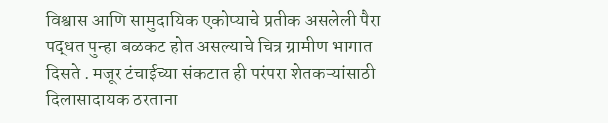विश्वास आणि सामुदायिक एकोप्याचे प्रतीक असलेली पैरा पद्धत पुन्हा बळकट होत असल्याचे चित्र ग्रामीण भागात दिसते . मजूर टंचाईच्या संकटात ही परंपरा शेतकऱ्यांसाठी दिलासादायक ठरताना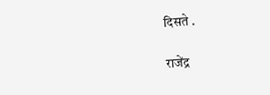दिसते .

राजेंद्र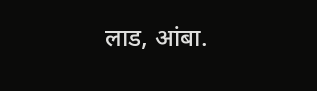लाड, आंबा.